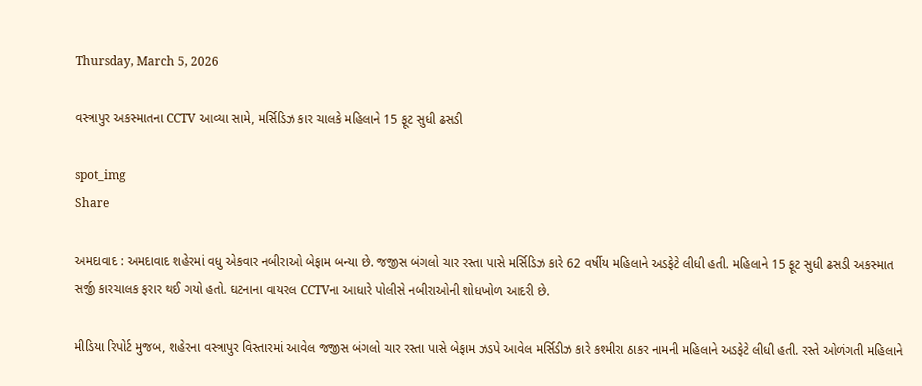Thursday, March 5, 2026

વસ્ત્રાપુર અકસ્માતના CCTV આવ્યા સામે, મર્સિડિઝ કાર ચાલકે મહિલાને 15 ફૂટ સુધી ઢસડી

spot_img
Share

અમદાવાદ : અમદાવાદ શહેરમાં વધુ એકવાર નબીરાઓ બેફામ બન્યા છે. જજીસ બંગલો ચાર રસ્તા પાસે મર્સિડિઝ કારે 62 વર્ષીય મહિલાને અડફેટે લીધી હતી. મહિલાને 15 ફૂટ સુધી ઢસડી અકસ્માત સર્જી કારચાલક ફરાર થઈ ગયો હતો. ઘટનાના વાયરલ CCTVના આધારે પોલીસે નબીરાઓની શોધખોળ આદરી છે.

મીડિયા રિપોર્ટ મુજબ, શહેરના વસ્ત્રાપુર વિસ્તારમાં આવેલ જજીસ બંગલો ચાર રસ્તા પાસે બેફામ ઝડપે આવેલ મર્સિડીઝ કારે કશ્મીરા ઠાકર નામની મહિલાને અડફેટે લીધી હતી. રસ્તે ઓળંગતી મહિલાને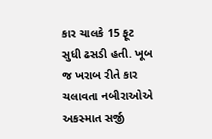કાર ચાલકે 15 ફૂટ સુધી ઢસડી હતી. ખૂબ જ ખરાબ રીતે કાર ચલાવતા નબીરાઓએ અકસ્માત સર્જી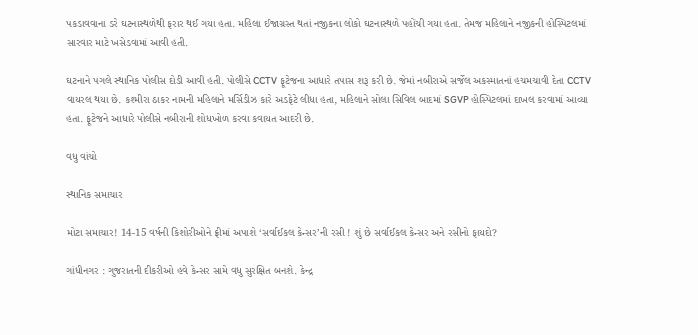પકડાવવાના ડરે ઘટનાસ્થળેથી ફરાર થઈ ગયા હતા. મહિલા ઈજાગ્રસ્ત થતાં નજીકના લોકો ઘટનાસ્થળે પહોંચી ગયા હતા. તેમજ મહિલાને નજીકની હોસ્પિટલમાં સારવાર માટે ખસેડવામાં આવી હતી.

ઘટનાને પગલે સ્થાનિક પોલીસ દોડી આવી હતી. પોલીસે CCTV ફૂટેજના આધારે તપાસ શરૂ કરી છે. જેમાં નબીરાએ સર્જેલ અકસ્માતનાં હચમચાવી દેતા CCTV વાયરલ થયા છે. કશ્મીરા ઠાકર નામની મહિલાને મર્સિડીઝ કારે અડફેટે લીધા હતા, મહિલાને સોલા સિવિલ બાદમાં SGVP હોસ્પિટલમાં દાખલ કરવામાં આવ્યા હતા. ફૂટેજને આધારે પોલીસે નબીરાની શોધખોળ કરવા કવાયત આદરી છે.

વધુ વાંચો

સ્થાનિક સમાચાર

મોટા સમાચાર! 14-15 વર્ષની કિશોરીઓને ફ્રીમાં અપાશે ‘સર્વાઈકલ કેન્સર’ની રસી ! શું છે સર્વાઈકલ કેન્સર અને રસીનો ફાયદો?

ગાંધીનગર : ગુજરાતની દીકરીઓ હવે કેન્સર સામે વધુ સુરક્ષિત બનશે. કેન્દ્ર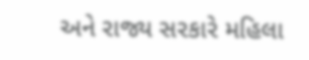અને રાજ્ય સરકારે મહિલા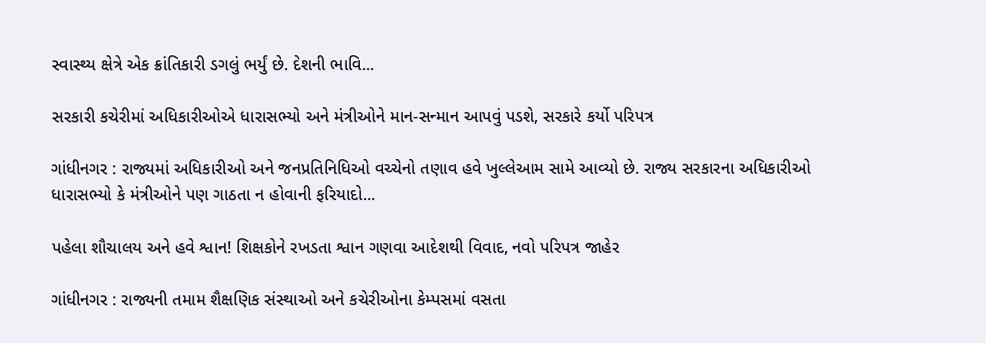સ્વાસ્થ્ય ક્ષેત્રે એક ક્રાંતિકારી ડગલું ભર્યું છે. દેશની ભાવિ...

સરકારી કચેરીમાં અધિકારીઓએ ધારાસભ્યો અને મંત્રીઓને માન-સન્માન આપવું પડશે, સરકારે કર્યો પરિપત્ર

ગાંધીનગર : રાજ્યમાં અધિકારીઓ અને જનપ્રતિનિધિઓ વચ્ચેનો તણાવ હવે ખુલ્લેઆમ સામે આવ્યો છે. રાજ્ય સરકારના અધિકારીઓ ધારાસભ્યો કે મંત્રીઓને પણ ગાઠતા ન હોવાની ફરિયાદો...

પહેલા શૌચાલય અને હવે શ્વાન! શિક્ષકોને રખડતા શ્વાન ગણવા આદેશથી વિવાદ, નવો પરિપત્ર જાહેર

ગાંધીનગર : રાજ્યની તમામ શૈક્ષણિક સંસ્થાઓ અને કચેરીઓના કેમ્પસમાં વસતા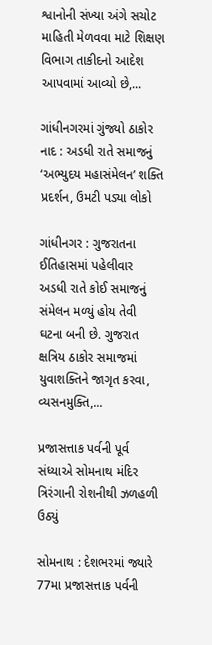શ્વાનોની સંખ્યા અંગે સચોટ માહિતી મેળવવા માટે શિક્ષણ વિભાગ તાકીદનો આદેશ આપવામાં આવ્યો છે,...

ગાંધીનગરમાં ગુંજ્યો ઠાકોર નાદ : અડધી રાતે સમાજનું ‘અભ્યુદય મહાસંમેલન’ શક્તિ પ્રદર્શન, ઉમટી પડ્યા લોકો

ગાંધીનગર : ગુજરાતના ઈતિહાસમાં પહેલીવાર અડધી રાતે કોઈ સમાજનું સંમેલન મળ્યું હોય તેવી ઘટના બની છે. ગુજરાત ક્ષત્રિય ઠાકોર સમાજમાં યુવાશક્તિને જાગૃત કરવા, વ્યસનમુક્તિ,...

પ્રજાસત્તાક પર્વની પૂર્વ સંધ્યાએ સોમનાથ મંદિર ત્રિરંગાની રોશનીથી ઝળહળી ઉઠ્યું

સોમનાથ : દેશભરમાં જ્યારે 77મા પ્રજાસત્તાક પર્વની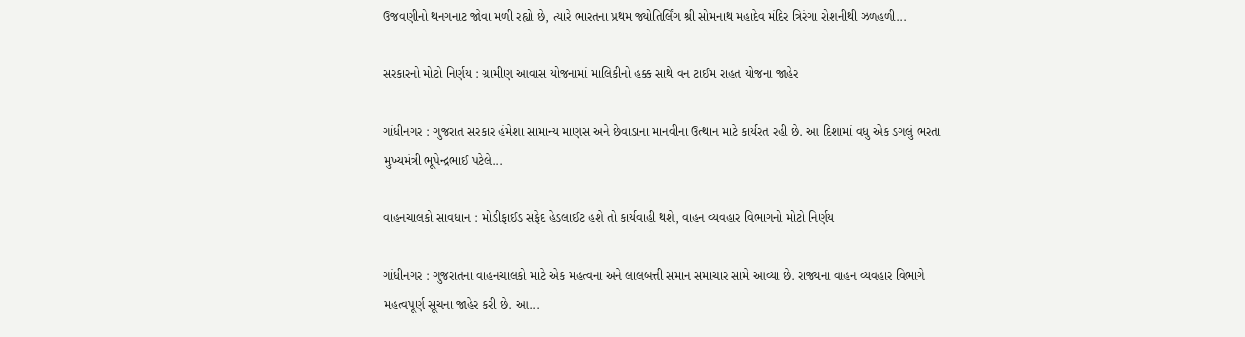ઉજવણીનો થનગનાટ જોવા મળી રહ્યો છે, ત્યારે ભારતના પ્રથમ જ્યોતિર્લિંગ શ્રી સોમનાથ મહાદેવ મંદિર ત્રિરંગા રોશનીથી ઝળહળી...

સરકારનો મોટો નિર્ણય : ગ્રામીણ આવાસ યોજનામાં માલિકીનો હક્ક સાથે વન ટાઈમ રાહત યોજના જાહેર

ગાંધીનગર : ગુજરાત સરકાર હંમેશા સામાન્ય માણસ અને છેવાડાના માનવીના ઉત્થાન માટે કાર્યરત રહી છે. આ દિશામાં વધુ એક ડગલું ભરતા મુખ્યમંત્રી ભૂપેન્દ્રભાઈ પટેલે...

વાહનચાલકો સાવધાન : મોડીફાઈડ સફેદ હેડલાઈટ હશે તો કાર્યવાહી થશે, વાહન વ્યવહાર વિભાગનો મોટો નિર્ણય

ગાંધીનગર : ગુજરાતના વાહનચાલકો માટે એક મહત્વના અને લાલબત્તી સમાન સમાચાર સામે આવ્યા છે. રાજ્યના વાહન વ્યવહાર વિભાગે મહત્વપૂર્ણ સૂચના જાહેર કરી છે. આ...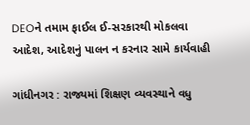DEOને તમામ ફાઈલ ઈ-સરકારથી મોકલવા આદેશ, આદેશનું પાલન ન કરનાર સામે કાર્યવાહી

ગાંધીનગર : રાજ્યમાં શિક્ષણ વ્યવસ્થાને વધુ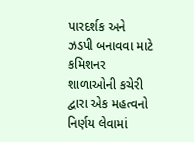પારદર્શક અને ઝડપી બનાવવા માટે કમિશનર શાળાઓની કચેરી દ્વારા એક મહત્વનો નિર્ણય લેવામાં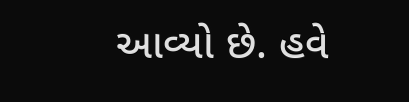આવ્યો છે. હવે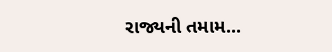રાજ્યની તમામ...